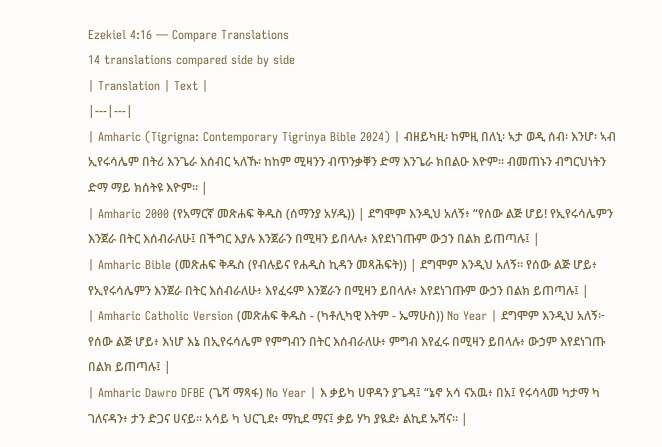Ezekiel 4:16 — Compare Translations
14 translations compared side by side
| Translation | Text |
|---|---|
| Amharic (Tigrigna: Contemporary Tigrinya Bible 2024) | ብዘይካዚ፡ ከምዚ በለኒ፡ ኣታ ወዲ ሰብ፡ እንሆ፡ ኣብ ኢየሩሳሌም በትሪ እንጌራ እሰብር ኣለኹ፡ ከከም ሚዛንን ብጥንቃቐን ድማ እንጌራ ክበልዑ እዮም። ብመጠኑን ብግርህነትን ድማ ማይ ክሰትዩ እዮም። |
| Amharic 2000 (የአማርኛ መጽሐፍ ቅዱስ (ሰማንያ አሃዱ)) | ደግሞም እንዲህ አለኝ፥ “የሰው ልጅ ሆይ! የኢየሩሳሌምን እንጀራ በትር እሰብራለሁ፤ በችግር እያሉ እንጀራን በሚዛን ይበላሉ፥ እየደነገጡም ውኃን በልክ ይጠጣሉ፤ |
| Amharic Bible (መጽሐፍ ቅዱስ (የብሉይና የሐዲስ ኪዳን መጻሕፍት)) | ደግሞም እንዲህ አለኝ። የሰው ልጅ ሆይ፥ የኢየሩሳሌምን እንጀራ በትር እሰብራለሁ፥ እየፈሩም እንጀራን በሚዛን ይበላሉ፥ እየደነገጡም ውኃን በልክ ይጠጣሉ፤ |
| Amharic Catholic Version (መጽሐፍ ቅዱስ - (ካቶሊካዊ እትም - ኤማሁስ)) No Year | ደግሞም እንዲህ አለኝ፦ የሰው ልጅ ሆይ፥ እነሆ እኔ በኢየሩሳሌም የምግብን በትር እሰብራለሁ፥ ምግብ እየፈሩ በሚዛን ይበላሉ፥ ውኃም እየደነገጡ በልክ ይጠጣሉ፤ |
| Amharic Dawro DFBE (ጌሻ ማጻፋ) No Year | እ ቃይካ ሀዋዳን ያጌዳ፤ “ኔኖ አሳ ናአዉ፥ በአ፤ የሩሳላመ ካታማ ካ ገለናዳን፥ ታን ድጋና ሀናይ። አሳይ ካ ህርጊደ፥ ማኪደ ማና፤ ቃይ ሃካ ያዪደ፥ ልኪደ ኡሻና። |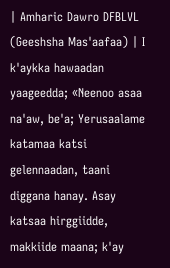| Amharic Dawro DFBLVL (Geeshsha Mas'aafaa) | I k'aykka hawaadan yaageedda; «Neenoo asaa na'aw, be'a; Yerusaalame katamaa katsi gelennaadan, taani diggana hanay. Asay katsaa hirggiidde, makkiide maana; k'ay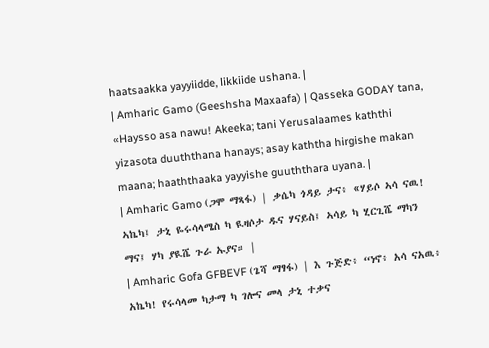haatsaakka yayyiidde, likkiide ushana. |
| Amharic Gamo (Geeshsha Maxaafa) | Qasseka GODAY tana, «Haysso asa nawu! Akeeka; tani Yerusalaames kaththi yizasota duuththana hanays; asay kaththa hirgishe makan maana; haaththaaka yayyishe guuththara uyana. |
| Amharic Gamo (ጋሞ ማጻፋ) | ቃሴካ ጎዳይ ታና፥ «ሃይሶ ኣሳ ናዉ! ኣኬካ፤ ታኒ ዬሩሳላሜስ ካ ዪዛሶታ ዱና ሃናይስ፤ ኣሳይ ካ ሂርጊሼ ማካን ማና፤ ሃካ ያዪሼ ጉራ ኡያና። |
| Amharic Gofa GFBEVF (ጌሻ ማፃፋ) | እ ጉጅድ፥ “ነኖ፥ አሳ ናአዉ፥ አኬካ! የሩሳላመ ካታማ ካ ገሎና መላ ታኒ ተቃና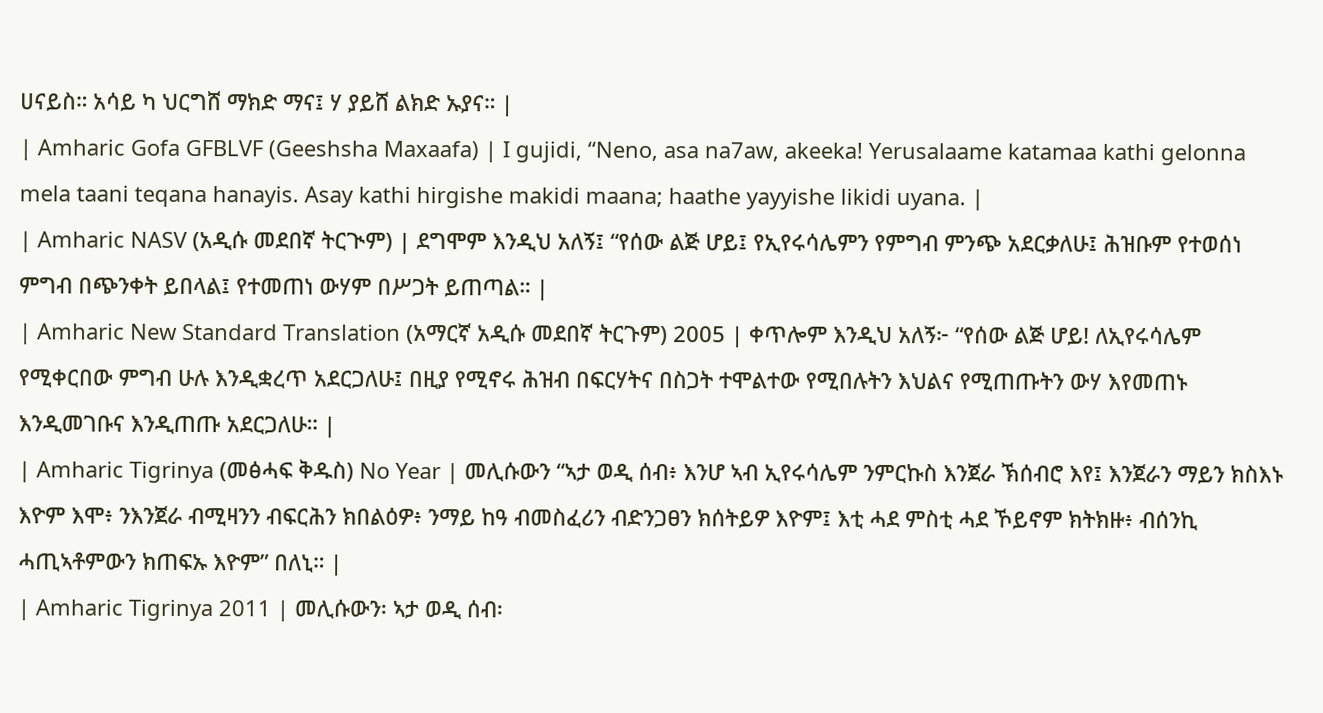ሀናይስ። አሳይ ካ ህርግሸ ማክድ ማና፤ ሃ ያይሸ ልክድ ኡያና። |
| Amharic Gofa GFBLVF (Geeshsha Maxaafa) | I gujidi, “Neno, asa na7aw, akeeka! Yerusalaame katamaa kathi gelonna mela taani teqana hanayis. Asay kathi hirgishe makidi maana; haathe yayyishe likidi uyana. |
| Amharic NASV (አዲሱ መደበኛ ትርጒም) | ደግሞም እንዲህ አለኝ፤ “የሰው ልጅ ሆይ፤ የኢየሩሳሌምን የምግብ ምንጭ አደርቃለሁ፤ ሕዝቡም የተወሰነ ምግብ በጭንቀት ይበላል፤ የተመጠነ ውሃም በሥጋት ይጠጣል። |
| Amharic New Standard Translation (አማርኛ አዲሱ መደበኛ ትርጉም) 2005 | ቀጥሎም እንዲህ አለኝ፦ “የሰው ልጅ ሆይ! ለኢየሩሳሌም የሚቀርበው ምግብ ሁሉ እንዲቋረጥ አደርጋለሁ፤ በዚያ የሚኖሩ ሕዝብ በፍርሃትና በስጋት ተሞልተው የሚበሉትን እህልና የሚጠጡትን ውሃ እየመጠኑ እንዲመገቡና እንዲጠጡ አደርጋለሁ። |
| Amharic Tigrinya (መፅሓፍ ቅዱስ) No Year | መሊሱውን “ኣታ ወዲ ሰብ፥ እንሆ ኣብ ኢየሩሳሌም ንምርኩስ እንጀራ ኽሰብሮ እየ፤ እንጀራን ማይን ክስእኑ እዮም እሞ፥ ንእንጀራ ብሚዛንን ብፍርሕን ክበልዕዎ፥ ንማይ ከዓ ብመስፈሪን ብድንጋፀን ክሰትይዎ እዮም፤ እቲ ሓደ ምስቲ ሓደ ኾይኖም ክትክዙ፥ ብሰንኪ ሓጢኣቶምውን ክጠፍኡ እዮም” በለኒ። |
| Amharic Tigrinya 2011 | መሊሱውን፡ ኣታ ወዲ ሰብ፡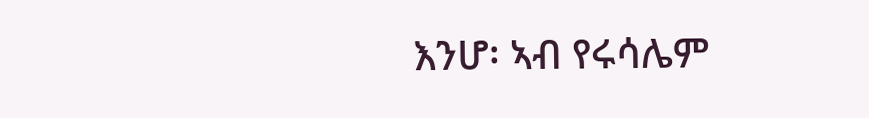እንሆ፡ ኣብ የሩሳሌም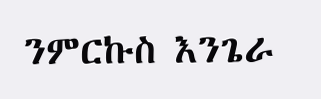ንምርኩስ እንጌራ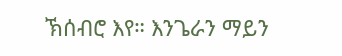ኽሰብሮ እየ። እንጌራን ማይን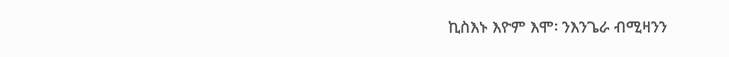ኪስእኑ እዮም እሞ፡ ንእንጌራ ብሚዛንን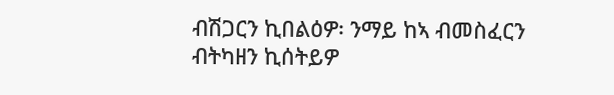ብሽጋርን ኪበልዕዎ፡ ንማይ ከኣ ብመስፈርን ብትካዘን ኪሰትይዎ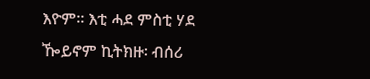እዮም። እቲ ሓደ ምስቲ ሃደ ዀይኖም ኪትክዙ፡ ብሰሪ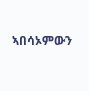ኣበሳኦምውን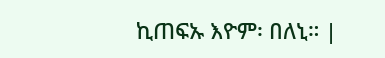ኪጠፍኡ እዮም፡ በለኒ። |